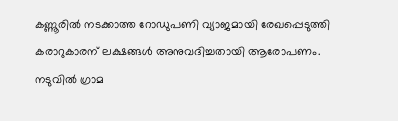കണ്ണൂരിൽ നടക്കാത്ത റോഡുപണി വ്യാജമായി രേഖപ്പെടുത്തി കരാറുകാരന് ലക്ഷങ്ങൾ അനുവദിച്ചതായി ആരോപണം. നടുവിൽ ഗ്രാമ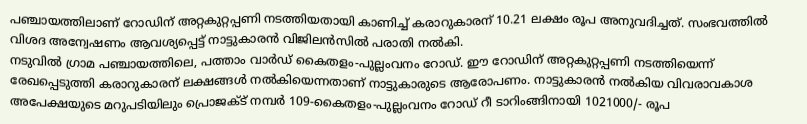പഞ്ചായത്തിലാണ് റോഡിന് അറ്റകുറ്റപ്പണി നടത്തിയതായി കാണിച്ച് കരാറുകാരന് 10.21 ലക്ഷം രൂപ അനുവദിച്ചത്. സംഭവത്തിൽ വിശദ അന്വേഷണം ആവശ്യപ്പെട്ട് നാട്ടുകാരൻ വിജിലൻസിൽ പരാതി നൽകി.
നടുവിൽ ഗ്രാമ പഞ്ചായത്തിലെ, പത്താം വാർഡ് കൈതളം-പുല്ലംവനം റോഡ്. ഈ റോഡിന് അറ്റകുറ്റപ്പണി നടത്തിയെന്ന് രേഖപ്പെടുത്തി കരാറുകാരന് ലക്ഷങ്ങൾ നൽകിയെന്നതാണ് നാട്ടുകാരുടെ ആരോപണം. നാട്ടുകാരൻ നൽകിയ വിവരാവകാശ അപേക്ഷയുടെ മറുപടിയിലും പ്രൊജക്ട് നമ്പർ 109-കൈതളം-പുല്ലംവനം റോഡ് റീ ടാറിംങ്ങിനായി 1021000/- രൂപ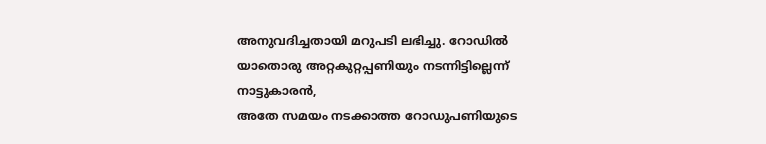അനുവദിച്ചതായി മറുപടി ലഭിച്ചു. റോഡിൽ യാതൊരു അറ്റകുറ്റപ്പണിയും നടന്നിട്ടില്ലെന്ന് നാട്ടുകാരൻ,
അതേ സമയം നടക്കാത്ത റോഡുപണിയുടെ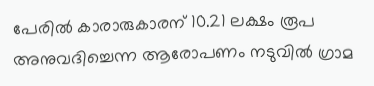പേരിൽ കാരാരുകാരന് 10.21 ലക്ഷം രൂപ അനുവദിച്ചെന്ന ആരോപണം നടുവിൽ ഗ്രാമ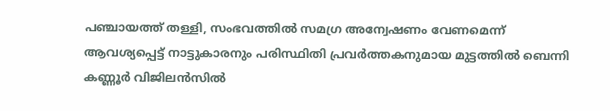പഞ്ചായത്ത് തള്ളി, സംഭവത്തിൽ സമഗ്ര അന്വേഷണം വേണമെന്ന് ആവശ്യപ്പെട്ട് നാട്ടുകാരനും പരിസ്ഥിതി പ്രവർത്തകനുമായ മുട്ടത്തിൽ ബെന്നി കണ്ണൂർ വിജിലൻസിൽ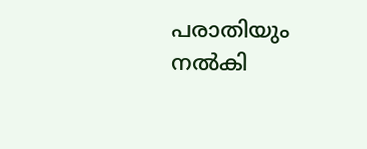പരാതിയും നൽകി